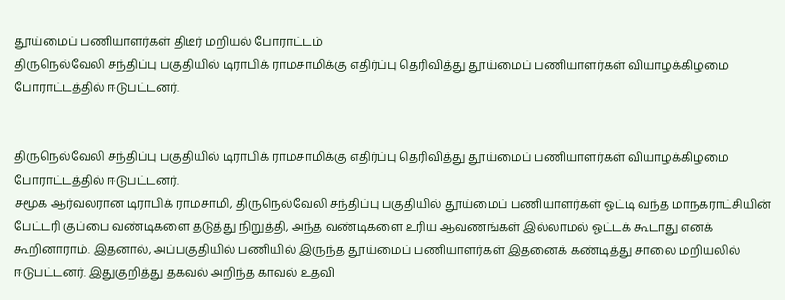தூய்மைப் பணியாளர்கள் திடீர் மறியல் போராட்டம்
திருநெல்வேலி சந்திப்பு பகுதியில் டிராபிக் ராமசாமிக்கு எதிர்ப்பு தெரிவித்து தூய்மைப் பணியாளர்கள் வியாழக்கிழமை போராட்டத்தில் ஈடுபட்டனர்.


திருநெல்வேலி சந்திப்பு பகுதியில் டிராபிக் ராமசாமிக்கு எதிர்ப்பு தெரிவித்து தூய்மைப் பணியாளர்கள் வியாழக்கிழமை போராட்டத்தில் ஈடுபட்டனர்.
சமூக ஆர்வலரான டிராபிக் ராமசாமி, திருநெல்வேலி சந்திப்பு பகுதியில் தூய்மைப் பணியாளர்கள் ஓட்டி வந்த மாநகராட்சியின் பேட்டரி குப்பை வண்டிகளை தடுத்து நிறுத்தி, அந்த வண்டிகளை உரிய ஆவணங்கள் இல்லாமல் ஓட்டக் கூடாது எனக் கூறினாராம். இதனால், அப்பகுதியில் பணியில் இருந்த தூய்மைப் பணியாளர்கள் இதனைக் கண்டித்து சாலை மறியலில் ஈடுபட்டனர். இதுகுறித்து தகவல் அறிந்த காவல் உதவி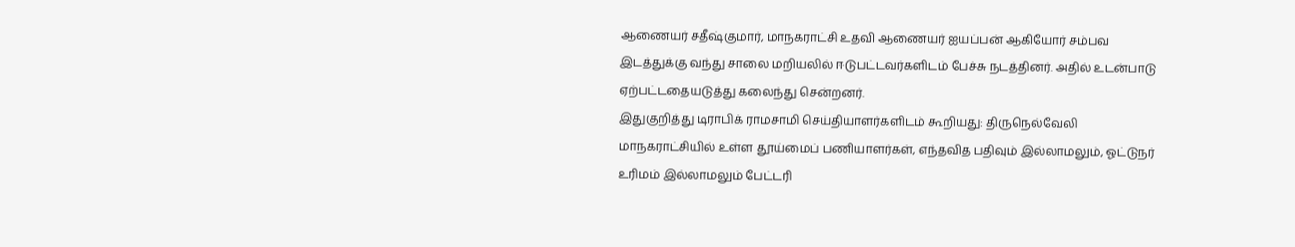ஆணையர் சதீஷ்குமார், மாநகராட்சி உதவி ஆணையர் ஐயப்பன் ஆகியோர் சம்பவ இடத்துக்கு வந்து சாலை மறியலில் ஈடுபட்டவர்களிடம் பேச்சு நடத்தினர். அதில் உடன்பாடு ஏற்பட்டதையடுத்து கலைந்து சென்றனர்.
இதுகுறித்து டிராபிக் ராமசாமி செய்தியாளர்களிடம் கூறியது: திருநெல்வேலி மாநகராட்சியில் உள்ள தூய்மைப் பணியாளர்கள், எந்தவித பதிவும் இல்லாமலும், ஓட்டுநர் உரிமம் இல்லாமலும் பேட்டரி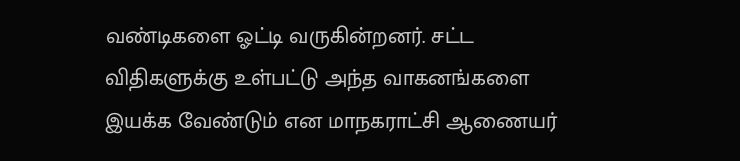வண்டிகளை ஓட்டி வருகின்றனர். சட்ட விதிகளுக்கு உள்பட்டு அந்த வாகனங்களை இயக்க வேண்டும் என மாநகராட்சி ஆணையர்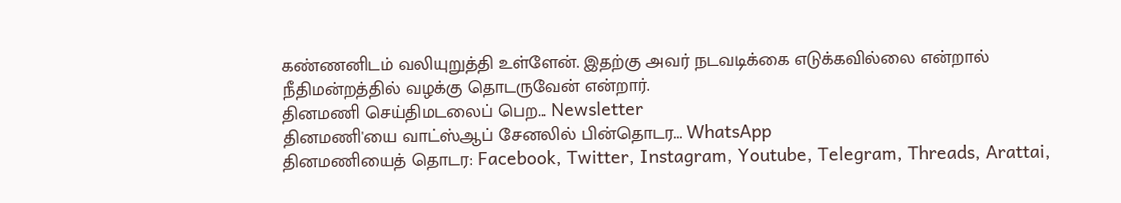கண்ணனிடம் வலியுறுத்தி உள்ளேன். இதற்கு அவர் நடவடிக்கை எடுக்கவில்லை என்றால் நீதிமன்றத்தில் வழக்கு தொடருவேன் என்றார்.
தினமணி செய்திமடலைப் பெற... Newsletter
தினமணி'யை வாட்ஸ்ஆப் சேனலில் பின்தொடர... WhatsApp
தினமணியைத் தொடர: Facebook, Twitter, Instagram, Youtube, Telegram, Threads, Arattai,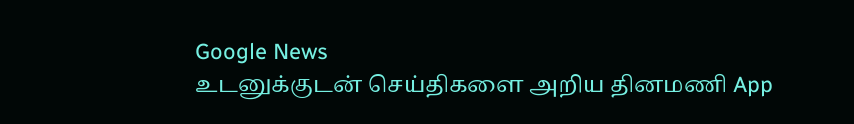Google News
உடனுக்குடன் செய்திகளை அறிய தினமணி App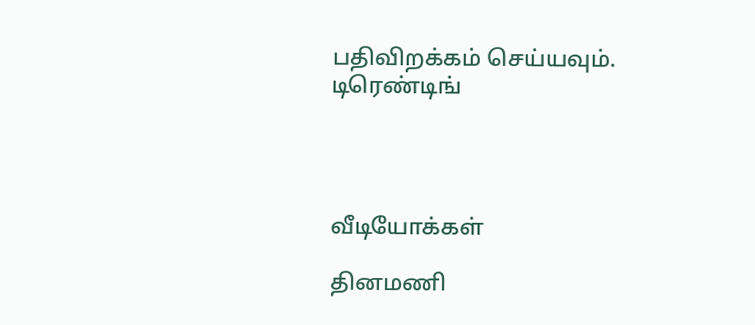பதிவிறக்கம் செய்யவும்.
டிரெண்டிங்




வீடியோக்கள்

தினமணி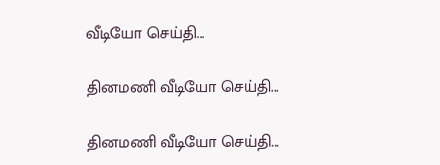வீடியோ செய்தி...

தினமணி வீடியோ செய்தி...

தினமணி வீடியோ செய்தி...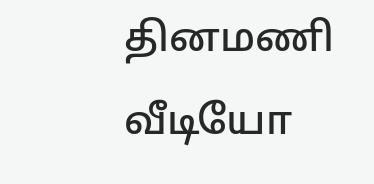தினமணி வீடியோ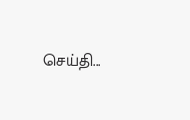செய்தி...